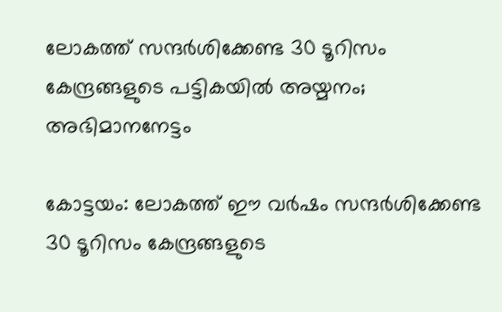ലോകത്ത് സന്ദർശിക്കേണ്ട 30 ടൂറിസം കേന്ദ്രങ്ങളുടെ പട്ടികയിൽ അയ്മനം; അഭിമാനനേട്ടം

കോട്ടയം: ലോകത്ത് ഈ വർഷം സന്ദർശിക്കേണ്ട 30 ടൂറിസം കേന്ദ്രങ്ങളുടെ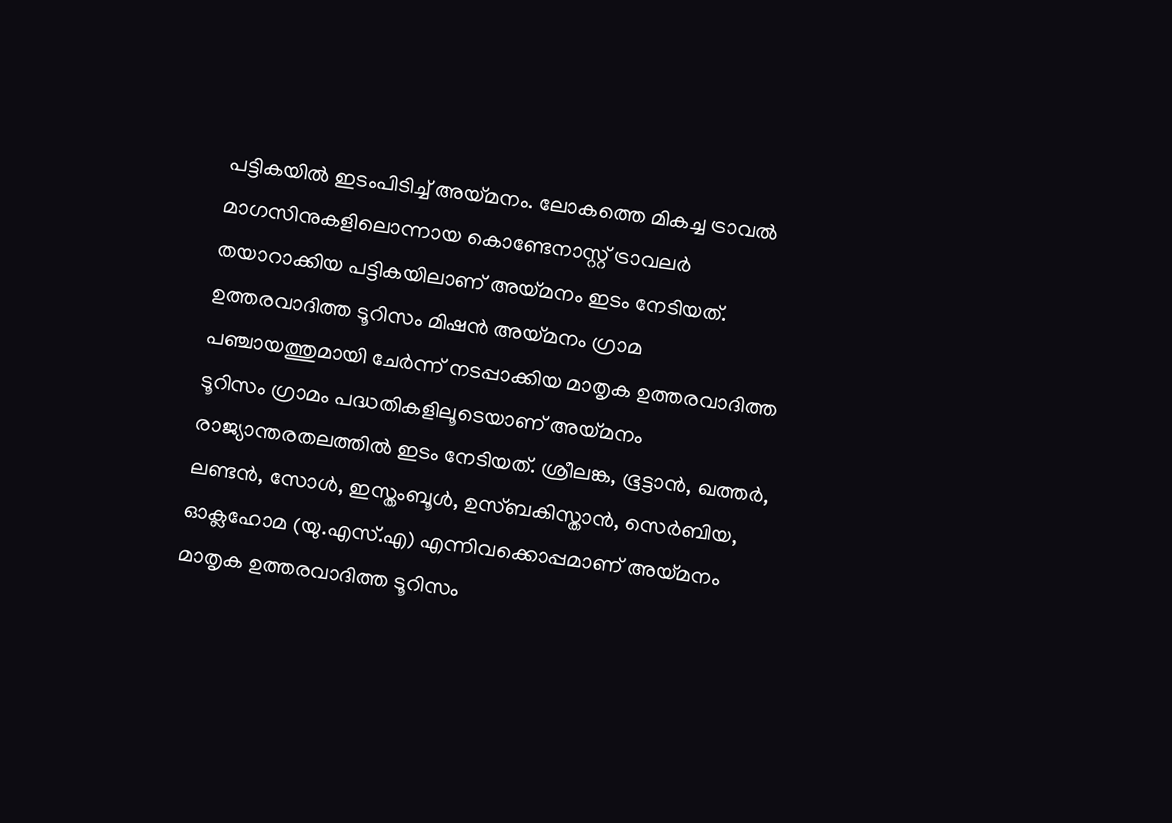പട്ടികയിൽ ഇടംപിടിച്ച് അയ്മനം. ലോകത്തെ മികച്ച ട്രാവൽ മാഗസിനുകളിലൊന്നായ കൊണ്ടേനാസ്റ്റ് ട്രാവലർ തയാറാക്കിയ പട്ടികയിലാണ് അയ്മനം ഇടം നേടിയത്. ഉത്തരവാദിത്ത ടൂറിസം മിഷൻ അയ്മനം ഗ്രാമ പഞ്ചായത്തുമായി ചേർന്ന് നടപ്പാക്കിയ മാതൃക ഉത്തരവാദിത്ത ടൂറിസം ഗ്രാമം പദ്ധതികളിലൂടെയാണ് അയ്മനം രാജ്യാന്തരതലത്തിൽ ഇടം നേടിയത്. ശ്രീലങ്ക, ഭൂട്ടാൻ, ഖത്തർ, ലണ്ടൻ, സോൾ, ഇസ്തംബൂൾ, ഉസ്‌ബകിസ്താൻ, സെർബിയ, ഓക്ലഹോമ (യു.എസ്.എ) എന്നിവക്കൊപ്പമാണ് അയ്മനം മാതൃക ഉത്തരവാദിത്ത ടൂറിസം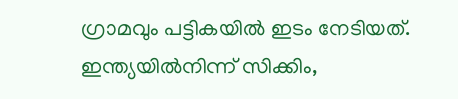ഗ്രാമവും പട്ടികയിൽ ഇടം നേടിയത്. ഇന്ത്യയിൽനിന്ന് സിക്കിം,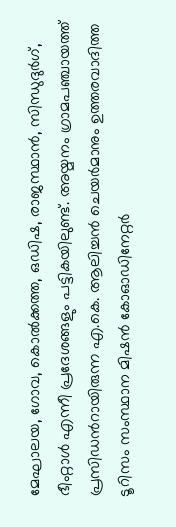മേഘാലയ, ഗോവ, കൊൽക്കത്ത, ഒഡിഷ, രാജസ്ഥാൻ, സിന്ധുദുർഗ്, ഭീംറ്റാൾ എന്നീ പ്രദേശങ്ങളും പട്ടികയിലുണ്ട്. അയ്മനം ഗ്രാമപഞ്ചായത്ത് പ്രസിഡന്‍റായിരുന്ന എ.കെ. ആലിച്ചൻ ചെയർമാനും ഉത്തരവാദിത്ത ടൂറിസം സംസ്ഥാന മിഷൻ കോഓഡിനേറ്റർ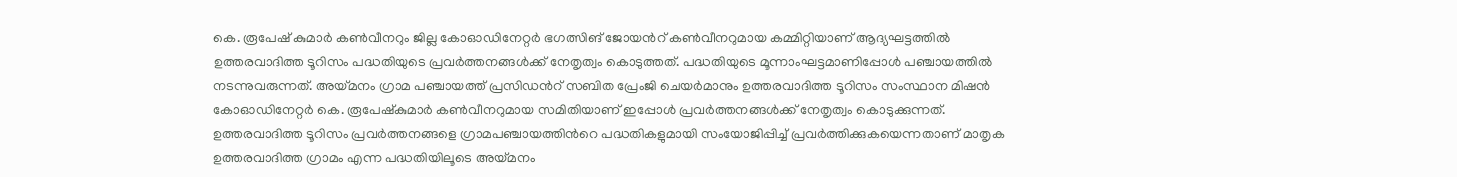കെ. രൂപേഷ് കുമാർ കൺവീനറും ജില്ല കോഓഡിനേറ്റർ ഭഗത്സിങ് ജോയന്‍റ് കൺവീനറുമായ കമ്മിറ്റിയാണ് ആദ്യഘട്ടത്തിൽ ഉത്തരവാദിത്ത ടൂറിസം പദ്ധതിയുടെ പ്രവർത്തനങ്ങൾക്ക് നേതൃത്വം കൊടുത്തത്. പദ്ധതിയുടെ മൂന്നാംഘട്ടമാണിപ്പോൾ പഞ്ചായത്തിൽ നടന്നുവരുന്നത്. അയ്മനം ഗ്രാമ പഞ്ചായത്ത് പ്രസിഡന്‍റ് സബിത പ്രേംജി ചെയർമാനും ഉത്തരവാദിത്ത ടൂറിസം സംസ്ഥാന മിഷൻ കോഓഡിനേറ്റർ കെ. രൂപേഷ്‌കുമാർ കൺവീനറുമായ സമിതിയാണ് ഇപ്പോൾ പ്രവർത്തനങ്ങൾക്ക് നേതൃത്വം കൊടുക്കുന്നത്. ഉത്തരവാദിത്ത ടൂറിസം പ്രവർത്തനങ്ങളെ ഗ്രാമപഞ്ചായത്തിന്‍റെ പദ്ധതികളുമായി സംയോജിപ്പിച്ച് പ്രവർത്തിക്കുകയെന്നതാണ് മാതൃക ഉത്തരവാദിത്ത ഗ്രാമം എന്ന പദ്ധതിയിലൂടെ അയ്മനം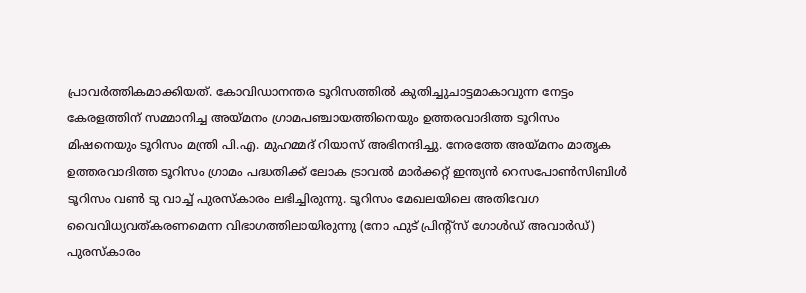പ്രാവർത്തികമാക്കിയത്. കോവിഡാനന്തര ടൂറിസത്തിൽ കുതിച്ചുചാട്ടമാകാവുന്ന നേട്ടം കേരളത്തിന് സമ്മാനിച്ച അയ്മനം ഗ്രാമപഞ്ചായത്തിനെയും ഉത്തരവാദിത്ത ടൂറിസം മിഷനെയും ടൂറിസം മന്ത്രി പി.എ. മുഹമ്മദ് റിയാസ് അഭിനന്ദിച്ചു. നേരത്തേ അയ്മനം മാതൃക ഉത്തരവാദിത്ത ടൂറിസം ഗ്രാമം പദ്ധതിക്ക് ലോക ട്രാവൽ മാർക്കറ്റ് ഇന്ത്യൻ റെസപോൺസിബിൾ ടൂറിസം വൺ ടു വാച്ച് പുരസ്‌കാരം ലഭിച്ചിരുന്നു. ടൂറിസം മേഖലയിലെ അതിവേഗ വൈവിധ്യവത്കരണമെന്ന വിഭാഗത്തിലായിരുന്നു (നോ ഫുട് പ്രിന്‍റ്സ് ഗോൾഡ് അവാർഡ്) പുരസ്‌കാരം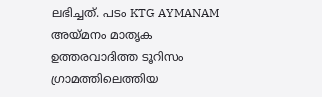ലഭിച്ചത്. പടം KTG AYMANAM അയ്മനം മാതൃക ഉത്തരവാദിത്ത ടൂറിസം ഗ്രാമത്തിലെത്തിയ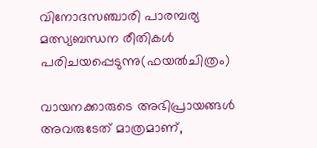വിനോദസഞ്ചാരി പാരമ്പര്യ മത്സ്യബന്ധന രീതികൾ പരിചയപ്പെടുന്നു(ഫയൽചിത്രം)

വായനക്കാരുടെ അഭിപ്രായങ്ങള്‍ അവരുടേത് മാത്രമാണ്,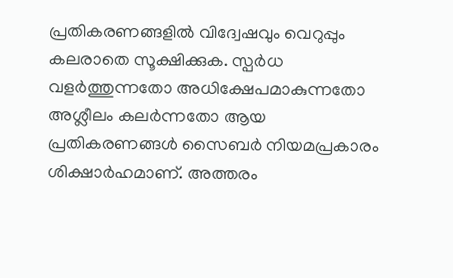പ്രതികരണങ്ങളിൽ വിദ്വേഷവും വെറുപ്പും കലരാതെ സൂക്ഷിക്കുക. സ്പർധ വളർത്തുന്നതോ അധിക്ഷേപമാകുന്നതോ അശ്ലീലം കലർന്നതോ ആയ പ്രതികരണങ്ങൾ സൈബർ നിയമപ്രകാരം ശിക്ഷാർഹമാണ്. അത്തരം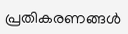പ്രതികരണങ്ങൾ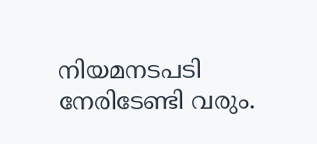നിയമനടപടി നേരിടേണ്ടി വരും.